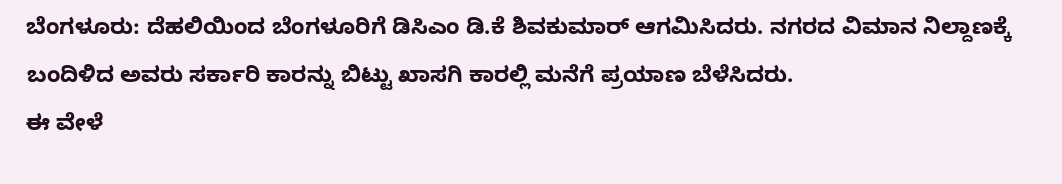ಬೆಂಗಳೂರು: ದೆಹಲಿಯಿಂದ ಬೆಂಗಳೂರಿಗೆ ಡಿಸಿಎಂ ಡಿ.ಕೆ ಶಿವಕುಮಾರ್ ಆಗಮಿಸಿದರು. ನಗರದ ವಿಮಾನ ನಿಲ್ದಾಣಕ್ಕೆ ಬಂದಿಳಿದ ಅವರು ಸರ್ಕಾರಿ ಕಾರನ್ನು ಬಿಟ್ಟು ಖಾಸಗಿ ಕಾರಲ್ಲಿ ಮನೆಗೆ ಪ್ರಯಾಣ ಬೆಳೆಸಿದರು.
ಈ ವೇಳೆ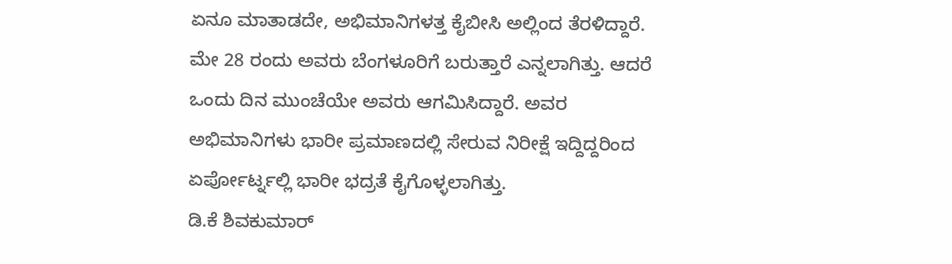ಏನೂ ಮಾತಾಡದೇ, ಅಭಿಮಾನಿಗಳತ್ತ ಕೈಬೀಸಿ ಅಲ್ಲಿಂದ ತೆರಳಿದ್ದಾರೆ. ಮೇ 28 ರಂದು ಅವರು ಬೆಂಗಳೂರಿಗೆ ಬರುತ್ತಾರೆ ಎನ್ನಲಾಗಿತ್ತು. ಆದರೆ ಒಂದು ದಿನ ಮುಂಚೆಯೇ ಅವರು ಆಗಮಿಸಿದ್ದಾರೆ. ಅವರ ಅಭಿಮಾನಿಗಳು ಭಾರೀ ಪ್ರಮಾಣದಲ್ಲಿ ಸೇರುವ ನಿರೀಕ್ಷೆ ಇದ್ದಿದ್ದರಿಂದ ಏರ್ಪೋರ್ಟ್ನಲ್ಲಿ ಭಾರೀ ಭದ್ರತೆ ಕೈಗೊಳ್ಳಲಾಗಿತ್ತು.
ಡಿ.ಕೆ ಶಿವಕುಮಾರ್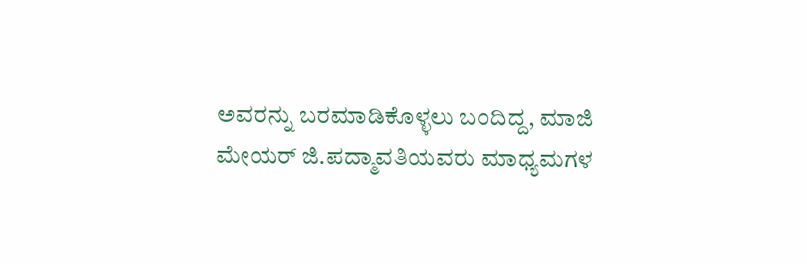ಅವರನ್ನು ಬರಮಾಡಿಕೊಳ್ಳಲು ಬಂದಿದ್ದ, ಮಾಜಿ ಮೇಯರ್ ಜಿ.ಪದ್ಮಾವತಿಯವರು ಮಾಧ್ಯಮಗಳ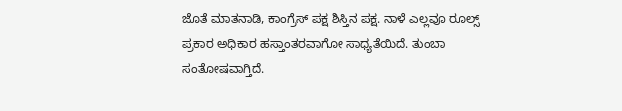ಜೊತೆ ಮಾತನಾಡಿ, ಕಾಂಗ್ರೆಸ್ ಪಕ್ಷ ಶಿಸ್ತಿನ ಪಕ್ಷ. ನಾಳೆ ಎಲ್ಲವೂ ರೂಲ್ಸ್ ಪ್ರಕಾರ ಅಧಿಕಾರ ಹಸ್ತಾಂತರವಾಗೋ ಸಾಧ್ಯತೆಯಿದೆ. ತುಂಬಾ ಸಂತೋಷವಾಗ್ತಿದೆ.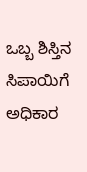ಒಬ್ಬ ಶಿಸ್ತಿನ ಸಿಪಾಯಿಗೆ ಅಧಿಕಾರ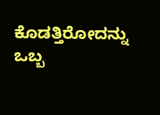ಕೊಡತ್ತಿರೋದನ್ನು ಒಬ್ಬ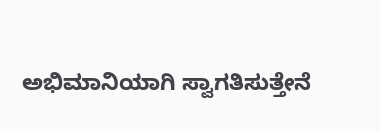ಅಭಿಮಾನಿಯಾಗಿ ಸ್ವಾಗತಿಸುತ್ತೇನೆ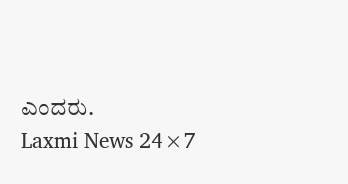ಎಂದರು.
Laxmi News 24×7